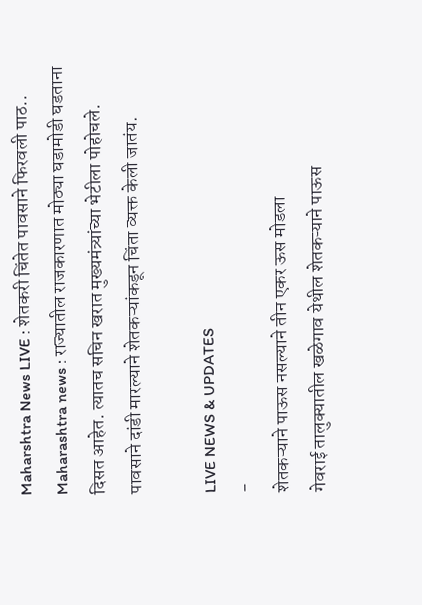Maharshtra News LIVE : शेतकरी चिंतेत पावसाने फिरवली पाठ..
Maharashtra news : राज्यातील राजकारणात मोठ्या घडामोडी घडताना दिसत आहेत. त्यातच सचिन खरात मुख्यमंत्र्यांच्या भेटीला पोहोचले. पावसाने दांडी मारल्याने शेतकऱ्यांकडून चिंता व्यक्त केली जातंय.

LIVE NEWS & UPDATES
-
शेतकऱ्याने पाऊस नसल्याने तीन एकर ऊस मोडला
गेवराई तालुक्यातील खळेगाव येथील शेतकऱ्याने पाऊस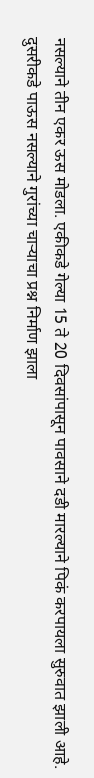नसल्याने तीन एकर ऊस मोडला. एकीकडे गेल्या 15 ते 20 दिवसांपासून पावसाने दडी मारल्याने पिकं करपायला सुरुवात झाली आहे. दुसरीकडे पाऊस नसल्याने गुरांच्या चाऱ्याचा प्रश्न निर्माण झाला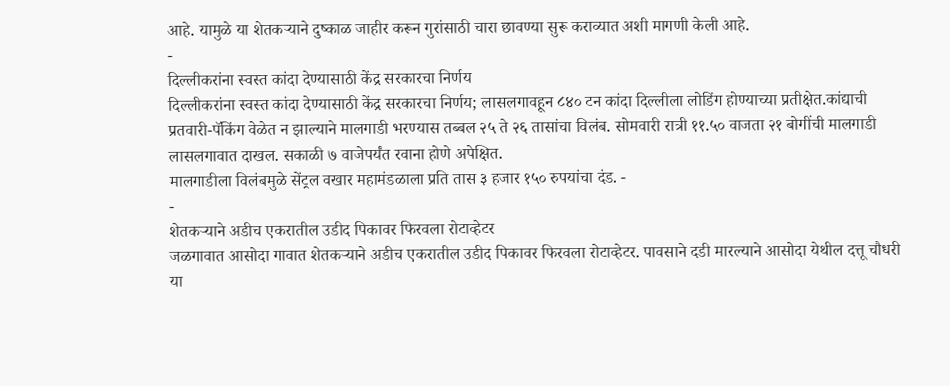आहे. यामुळे या शेतकऱ्याने दुष्काळ जाहीर करून गुरांसाठी चारा छावण्या सुरू कराव्यात अशी मागणी केली आहे.
-
दिल्लीकरांना स्वस्त कांदा देण्यासाठी केंद्र सरकारचा निर्णय
दिल्लीकरांना स्वस्त कांदा देण्यासाठी केंद्र सरकारचा निर्णय; लासलगावहून ८४० टन कांदा दिल्लीला लोडिंग होण्याच्या प्रतीक्षेत.कांद्याची प्रतवारी-पॅकिंग वेळेत न झाल्याने मालगाडी भरण्यास तब्बल २५ ते २६ तासांचा विलंब. सोमवारी रात्री ११.५० वाजता २१ बोगींची मालगाडी लासलगावात दाखल. सकाळी ७ वाजेपर्यंत रवाना होणे अपेक्षित.
मालगाडीला विलंबमुळे सेंट्रल वखार महामंडळाला प्रति तास ३ हजार १५० रुपयांचा दंड. -
-
शेतकऱ्याने अडीच एकरातील उडीद पिकावर फिरवला रोटाव्हेटर
जळगावात आसोदा गावात शेतकऱ्याने अडीच एकरातील उडीद पिकावर फिरवला रोटाव्हेटर. पावसाने दडी मारल्याने आसोदा येथील दत्तू चौधरी या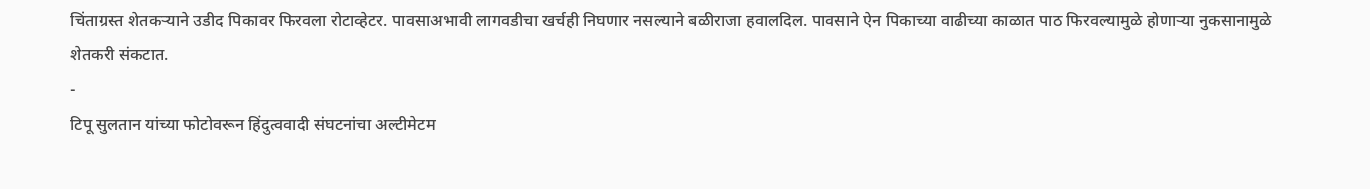चिंताग्रस्त शेतकऱ्याने उडीद पिकावर फिरवला रोटाव्हेटर. पावसाअभावी लागवडीचा खर्चही निघणार नसल्याने बळीराजा हवालदिल. पावसाने ऐन पिकाच्या वाढीच्या काळात पाठ फिरवल्यामुळे होणाऱ्या नुकसानामुळे शेतकरी संकटात.
-
टिपू सुलतान यांच्या फोटोवरून हिंदुत्ववादी संघटनांचा अल्टीमेटम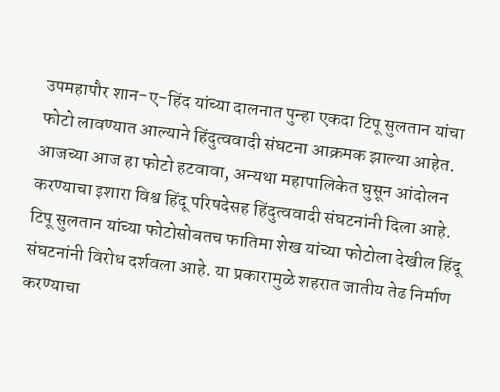उपमहापौर शान-ए-हिंद यांच्या दालनात पुन्हा एकदा टिपू सुलतान यांचा फोटो लावण्यात आल्याने हिंदुत्ववादी संघटना आक्रमक झाल्या आहेत. आजच्या आज हा फोटो हटवावा, अन्यथा महापालिकेत घुसून आंदोलन करण्याचा इशारा विश्व हिंदू परिषदेसह हिंदुत्ववादी संघटनांनी दिला आहे. टिपू सुलतान यांच्या फोटोसोबतच फातिमा शेख यांच्या फोटोला देखील हिंदू संघटनांनी विरोध दर्शवला आहे. या प्रकारामुळे शहरात जातीय तेढ निर्माण करण्याचा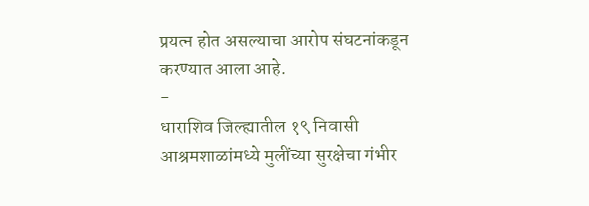प्रयत्न होत असल्याचा आरोप संघटनांकडून करण्यात आला आहे.
-
धाराशिव जिल्ह्यातील १९ निवासी आश्रमशाळांमध्ये मुलींच्या सुरक्षेचा गंभीर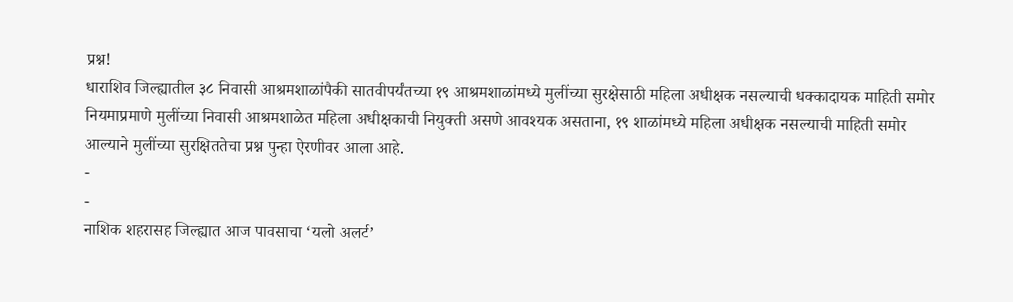प्रश्न!
धाराशिव जिल्ह्यातील ३८ निवासी आश्रमशाळांपैकी सातवीपर्यंतच्या १९ आश्रमशाळांमध्ये मुलींच्या सुरक्षेसाठी महिला अधीक्षक नसल्याची धक्कादायक माहिती समोर नियमाप्रमाणे मुलींच्या निवासी आश्रमशाळेत महिला अधीक्षकाची नियुक्ती असणे आवश्यक असताना, १९ शाळांमध्ये महिला अधीक्षक नसल्याची माहिती समोर आल्याने मुलींच्या सुरक्षिततेचा प्रश्न पुन्हा ऐरणीवर आला आहे.
-
-
नाशिक शहरासह जिल्ह्यात आज पावसाचा ‘यलो अलर्ट’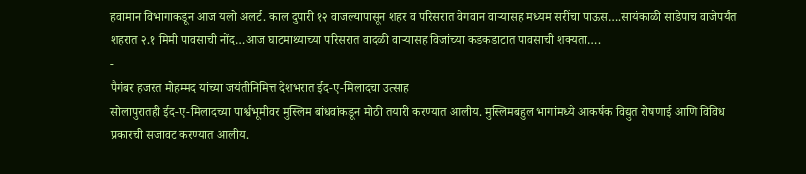हवामान विभागाकडून आज यलो अलर्ट. काल दुपारी १२ वाजल्यापासून शहर व परिसरात वेगवान वाऱ्यासह मध्यम सरींचा पाऊस….सायंकाळी साडेपाच वाजेपर्यंत शहरात २.१ मिमी पावसाची नोंद…आज घाटमाथ्याच्या परिसरात वादळी वाऱ्यासह विजांच्या कडकडाटात पावसाची शक्यता….
-
पैगंबर हजरत मोहम्मद यांच्या जयंतीनिमित्त देशभरात ईद-ए-मिलादचा उत्साह
सोलापुरातही ईद-ए-मिलादच्या पार्श्वभूमीवर मुस्लिम बांधवांकडून मोठी तयारी करण्यात आलीय. मुस्लिमबहुल भागांमध्ये आकर्षक विद्युत रोषणाई आणि विविध प्रकारची सजावट करण्यात आलीय.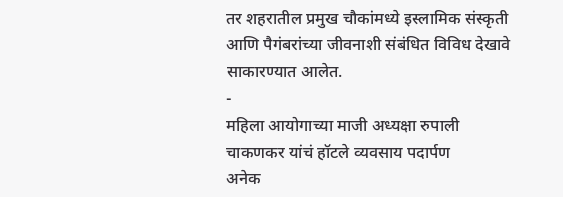तर शहरातील प्रमुख चौकांमध्ये इस्लामिक संस्कृती आणि पैगंबरांच्या जीवनाशी संबंधित विविध देखावे साकारण्यात आलेत.
-
महिला आयोगाच्या माजी अध्यक्षा रुपाली चाकणकर यांचं हॉटले व्यवसाय पदार्पण
अनेक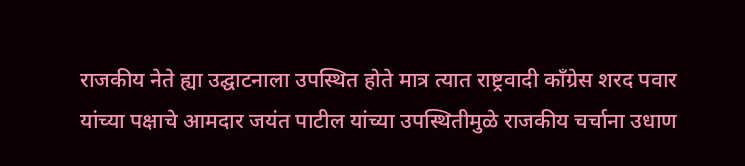राजकीय नेते ह्या उद्घाटनाला उपस्थित होते मात्र त्यात राष्ट्रवादी काँग्रेस शरद पवार यांच्या पक्षाचे आमदार जयंत पाटील यांच्या उपस्थितीमुळे राजकीय चर्चाना उधाण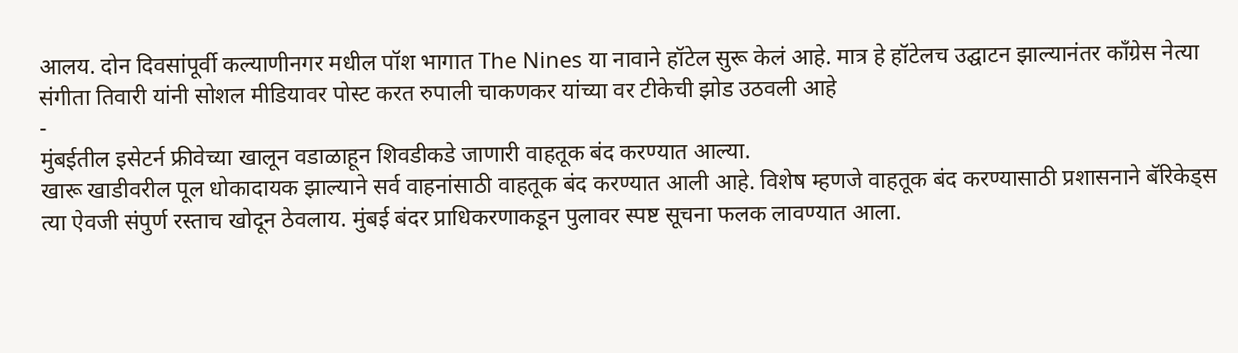आलय. दोन दिवसांपूर्वी कल्याणीनगर मधील पॉश भागात The Nines या नावाने हॉटेल सुरू केलं आहे. मात्र हे हॉटेलच उद्घाटन झाल्यानंतर काँग्रेस नेत्या संगीता तिवारी यांनी सोशल मीडियावर पोस्ट करत रुपाली चाकणकर यांच्या वर टीकेची झोड उठवली आहे
-
मुंबईतील इसेटर्न फ्रीवेच्या खालून वडाळाहून शिवडीकडे जाणारी वाहतूक बंद करण्यात आल्या.
खारू खाडीवरील पूल धोकादायक झाल्याने सर्व वाहनांसाठी वाहतूक बंद करण्यात आली आहे. विशेष म्हणजे वाहतूक बंद करण्यासाठी प्रशासनाने बॅरिकेड्स त्या ऐवजी संपुर्ण रस्ताच खोदून ठेवलाय. मुंबई बंदर प्राधिकरणाकडून पुलावर स्पष्ट सूचना फलक लावण्यात आला.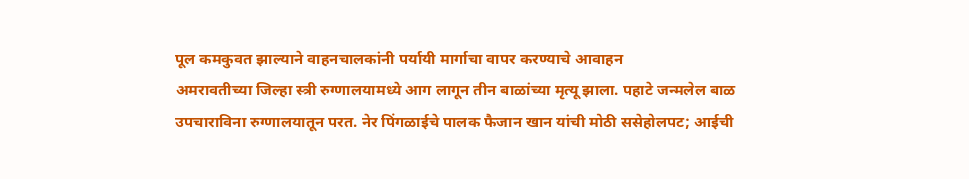पूल कमकुवत झाल्याने वाहनचालकांनी पर्यायी मार्गाचा वापर करण्याचे आवाहन
अमरावतीच्या जिल्हा स्त्री रुग्णालयामध्ये आग लागून तीन बाळांच्या मृत्यू झाला. पहाटे जन्मलेल बाळ उपचाराविना रुग्णालयातून परत. नेर पिंगळाईचे पालक फैजान खान यांची मोठी ससेहोलपट; आईची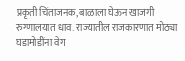प्रकृती चिंताजनक, बाळाला घेऊन खाजगी रुग्णालयात धाव. राज्यातील राजकारणात मोठ्या घडामोडींना वेग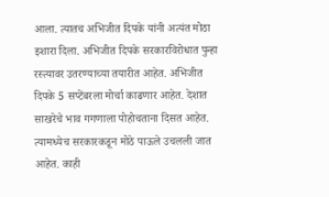आला. त्यातच अभिजीत दिपके यांनी अत्यंत मोठा इशारा दिला. अभिजीत दिपके सरकारविरोधात पुन्हा रस्त्यावर उतरण्याच्या तयारीत आहेत. अभिजीत दिपके 5 सप्टेंबरला मोर्चा काढणार आहेत. देशात साखरेचे भाव गगणाला पोहोचताना दिसत आहेत. त्यामध्येच सरकारकडून मोठे पाऊले उचलली जात आहेत. काही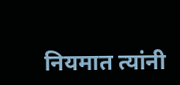नियमात त्यांनी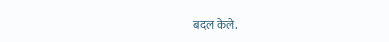बदल केले.